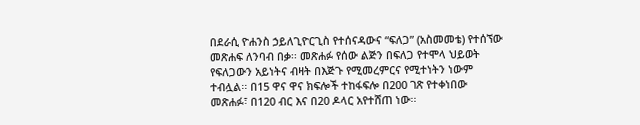በደራሲ ዮሐንስ ኃይለጊዮርጊስ የተሰናዳውና “ፍለጋ” (አስመመቴ) የተሰኘው መጽሐፍ ለንባብ በቃ፡፡ መጽሐፉ የሰው ልጅን በፍለጋ የተሞላ ህይወት የፍለጋውን አይነትና ብዛት በእጅጉ የሚመረምርና የሚተነትን ነውም ተብሏል፡፡ በ15 ዋና ዋና ክፍሎች ተከፋፍሎ በ200 ገጽ የተቀነበው መጽሐፉ፣ በ120 ብር እና በ20 ዶላር አየተሸጠ ነው፡፡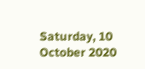Saturday, 10 October 2020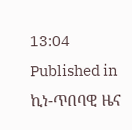13:04
Published in
ኪነ-ጥበባዊ ዜና